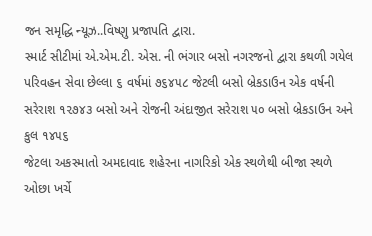જન સમૃદ્ધિ ન્યૂઝ..વિષ્ણુ પ્રજાપતિ દ્વારા.
સ્માર્ટ સીટીમાં એ.એમ.ટી. એસ. ની ભંગાર બસો નગરજનો દ્વારા કથળી ગયેલ પરિવહન સેવા છેલ્લા ૬ વર્ષમાં ૭૬૪૫૮ જેટલી બસો બ્રેકડાઉન એક વર્ષની સરેરાશ ૧૨૭૪૩ બસો અને રોજની અંદાજીત સરેરાશ ૫૦ બસો બ્રેકડાઉન અને કુલ ૧૪૫૬
જેટલા અકસ્માતો અમદાવાદ શહેરના નાગરિકો એક સ્થળેથી બીજા સ્થળે ઓછા ખર્ચે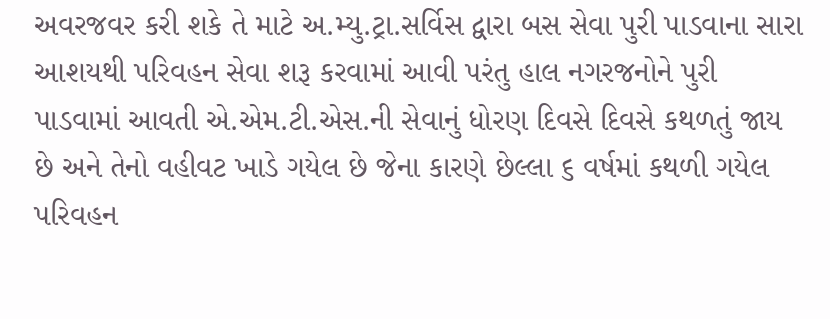અવરજવર કરી શકે તે માટે અ.મ્યુ.ટ્રા.સર્વિસ દ્વારા બસ સેવા પુરી પાડવાના સારા આશયથી પરિવહન સેવા શરૂ કરવામાં આવી પરંતુ હાલ નગરજનોને પુરી પાડવામાં આવતી એ.એમ.ટી.એસ.ની સેવાનું ધોરણ દિવસે દિવસે કથળતું જાય છે અને તેનો વહીવટ ખાડે ગયેલ છે જેના કારણે છેલ્લા ૬ વર્ષમાં કથળી ગયેલ પરિવહન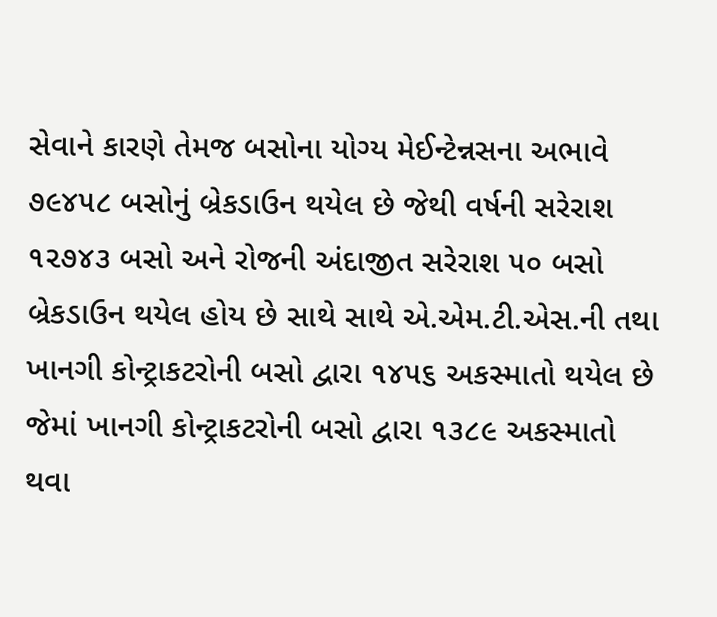સેવાને કારણે તેમજ બસોના યોગ્ય મેઈન્ટેન્નસના અભાવે ૭૯૪૫૮ બસોનું બ્રેકડાઉન થયેલ છે જેથી વર્ષની સરેરાશ ૧૨૭૪૩ બસો અને રોજની અંદાજીત સરેરાશ ૫૦ બસો બ્રેકડાઉન થયેલ હોય છે સાથે સાથે એ.એમ.ટી.એસ.ની તથા ખાનગી કોન્ટ્રાકટરોની બસો દ્વારા ૧૪૫૬ અકસ્માતો થયેલ છે જેમાં ખાનગી કોન્ટ્રાકટરોની બસો દ્વારા ૧૩૮૯ અકસ્માતો થવા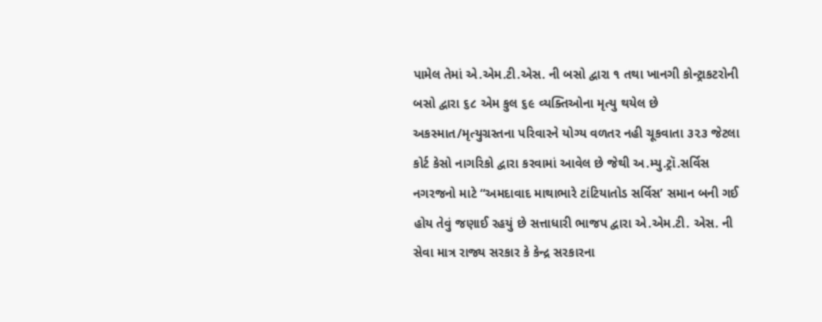પામેલ તેમાં એ.એમ.ટી.એસ. ની બસો દ્વારા ૧ તથા ખાનગી કોન્ટ્રાકટરોની બસો દ્વારા ૬૮ એમ કુલ ૬૯ વ્યક્તિઓના મૃત્યુ થયેલ છે અકસ્માત/મૃત્યુગ્રસ્તના પરિવારને યોગ્ય વળતર નહી ચૂકવાતા ૩૨૩ જેટલા કોર્ટ કેસો નાગરિકો દ્વારા કરવામાં આવેલ છે જેથી અ.મ્યુ.ટ્રૉ.સર્વિસ નગરજનો માટે “અમદાવાદ માથાભારે ટાંટિયાતોડ સર્વિસ’ સમાન બની ગઈ હોય તેવું જણાઈ રહયું છે સત્તાધારી ભાજપ દ્વારા એ.એમ.ટી. એસ. ની સેવા માત્ર રાજ્ય સરકાર કે કેન્દ્ર સરકારના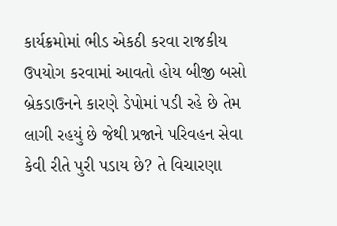કાર્યક્રમોમાં ભીડ એકઠી કરવા રાજકીય ઉપયોગ કરવામાં આવતો હોય બીજી બસો બ્રેકડાઉનને કારણે ડેપોમાં પડી રહે છે તેમ લાગી રહયું છે જેથી પ્રજાને પરિવહન સેવા કેવી રીતે પુરી પડાય છે? તે વિચારણા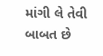માંગી લે તેવી બાબત છે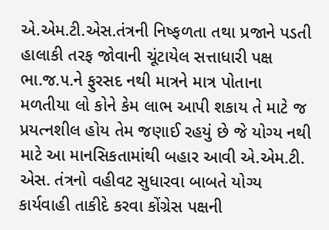એ.એમ.ટી.એસ.તંત્રની નિષ્ફળતા તથા પ્રજાને પડતી હાલાકી તરફ જોવાની ચૂંટાયેલ સત્તાધારી પક્ષ ભા.જ.૫.ને ફુરસદ નથી માત્રને માત્ર પોતાના મળતીયા લો કોને કેમ લાભ આપી શકાય તે માટે જ પ્રયત્નશીલ હોય તેમ જણાઈ રહયું છે જે યોગ્ય નથી માટે આ માનસિકતામાંથી બહાર આવી એ.એમ.ટી. એસ. તંત્રનો વહીવટ સુધારવા બાબતે યોગ્ય કાર્યવાહી તાકીદે કરવા કોંગ્રેસ પક્ષની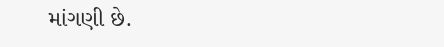માંગણી છે.